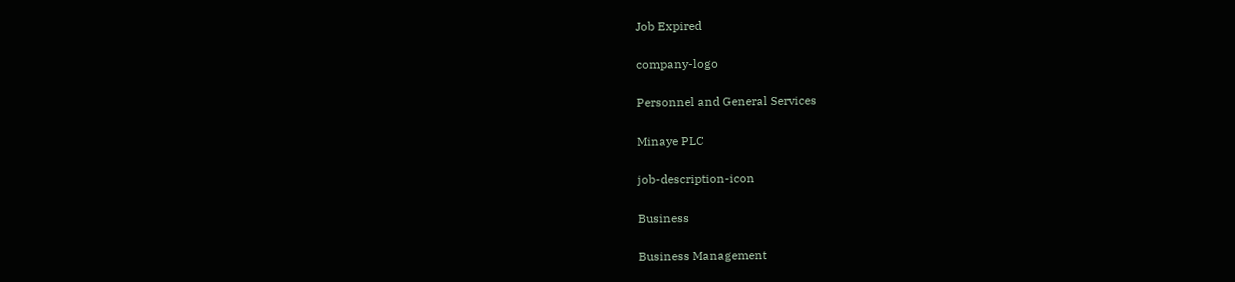Job Expired

company-logo

Personnel and General Services

Minaye PLC

job-description-icon

Business

Business Management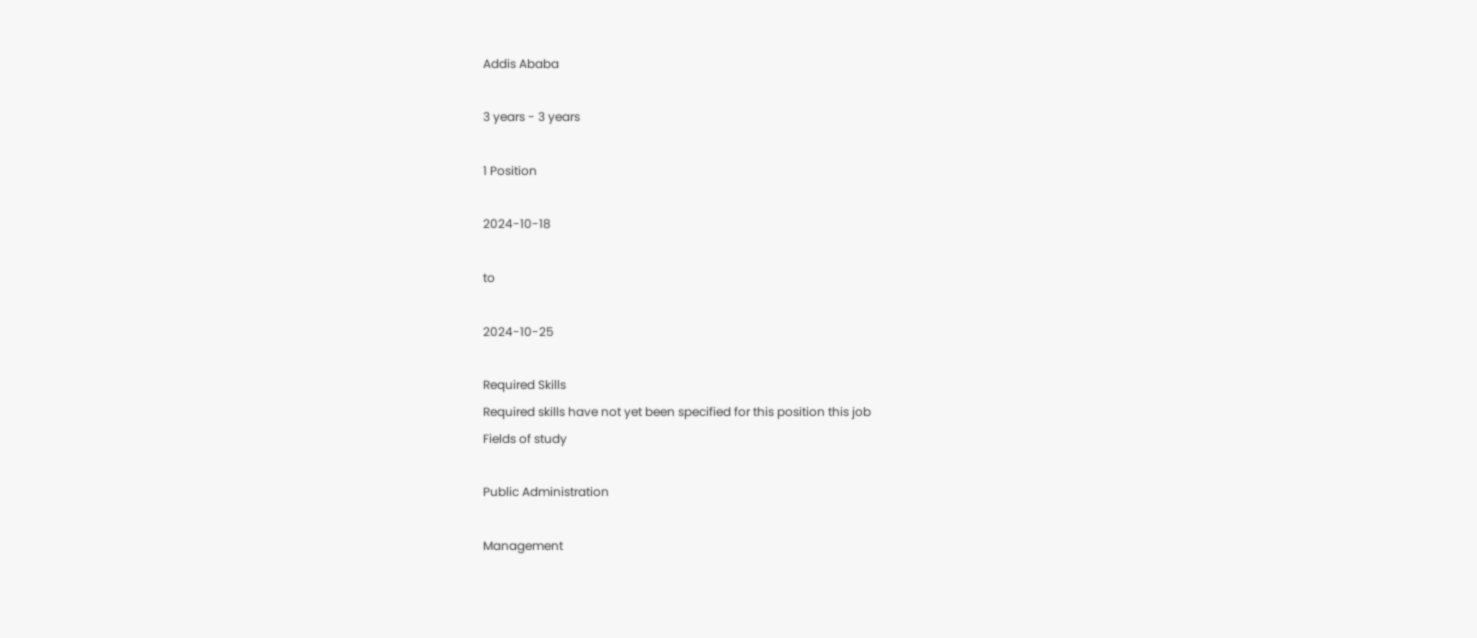Addis Ababa

3 years - 3 years

1 Position

2024-10-18

to

2024-10-25

Required Skills
Required skills have not yet been specified for this position this job
Fields of study

Public Administration

Management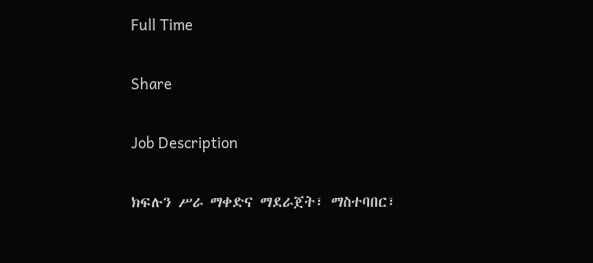Full Time

Share

Job Description

ክፍሉን ሥራ ማቀድና ማደራጀት፣ ማስተባበር፣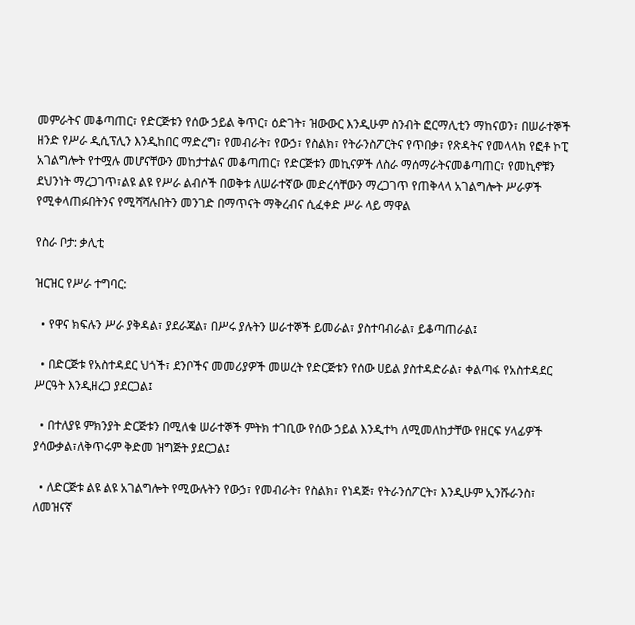መምራትና መቆጣጠር፣ የድርጅቱን የሰው ኃይል ቅጥር፣ ዕድገት፣ ዝውውር እንዲሁም ስንብት ፎርማሊቲን ማከናወን፣ በሠራተኞች ዘንድ የሥራ ዲሲፕሊን እንዲከበር ማድረግ፣ የመብራት፣ የውኃ፣ የስልክ፣ የትራንስፖርትና የጥበቃ፣ የጽዳትና የመላላክ የፎቶ ኮፒ አገልግሎት የተሟሉ መሆናቸውን መከታተልና መቆጣጠር፣ የድርጅቱን መኪናዎች ለስራ ማሰማራትናመቆጣጠር፣ የመኪኖቹን ደህንነት ማረጋገጥ፣ልዩ ልዩ የሥራ ልብሶች በወቅቱ ለሠራተኛው መድረሳቸውን ማረጋገጥ የጠቅላላ አገልግሎት ሥራዎች የሚቀላጠፉበትንና የሚሻሻሉበትን መንገድ በማጥናት ማቅረብና ሲፈቀድ ሥራ ላይ ማዋል

የስራ ቦታ: ቃሊቲ

ዝርዝር የሥራ ተግባር:

  • የዋና ክፍሉን ሥራ ያቅዳል፣ ያደራጃል፣ በሥሩ ያሉትን ሠራተኞች ይመራል፣ ያስተባብራል፣ ይቆጣጠራል፤

  • በድርጅቱ የአስተዳደር ህጎች፣ ደንቦችና መመሪያዎች መሠረት የድርጅቱን የሰው ሀይል ያስተዳድራል፣ ቀልጣፋ የአስተዳደር ሥርዓት እንዲዘረጋ ያደርጋል፤

  • በተለያዩ ምክንያት ድርጅቱን በሚለቁ ሠራተኞች ምትክ ተገቢው የሰው ኃይል እንዲተካ ለሚመለከታቸው የዘርፍ ሃላፊዎች ያሳውቃል፣ለቅጥሩም ቅድመ ዝግጅት ያደርጋል፤

  • ለድርጅቱ ልዩ ልዩ አገልግሎት የሚውሉትን የውኃ፣ የመብራት፣ የስልክ፣ የነዳጅ፣ የትራንሰፖርት፣ እንዲሁም ኢንሹራንስ፣ ለመዝናኛ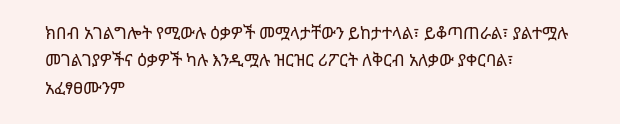ክበብ አገልግሎት የሚውሉ ዕቃዎች መሟላታቸውን ይከታተላል፣ ይቆጣጠራል፣ ያልተሟሉ መገልገያዎችና ዕቃዎች ካሉ እንዲሟሉ ዝርዝር ሪፖርት ለቅርብ አለቃው ያቀርባል፣ አፈፃፀሙንም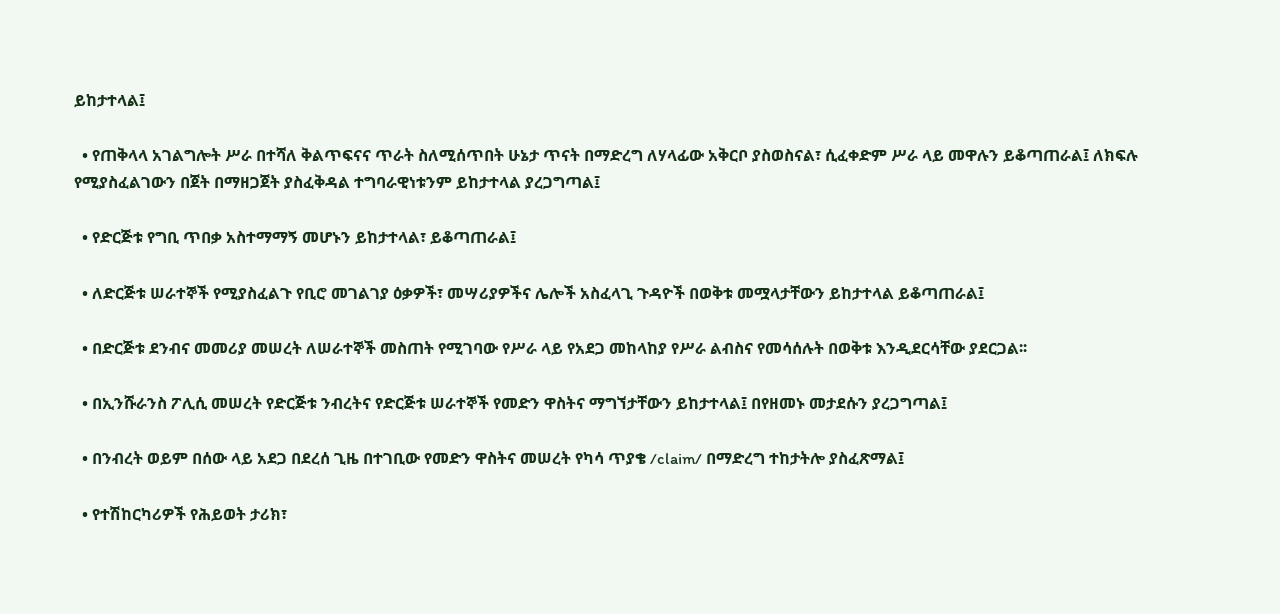ይከታተላል፤

  • የጠቅላላ አገልግሎት ሥራ በተሻለ ቅልጥፍናና ጥራት ስለሚሰጥበት ሁኔታ ጥናት በማድረግ ለሃላፊው አቅርቦ ያስወስናል፣ ሲፈቀድም ሥራ ላይ መዋሉን ይቆጣጠራል፤ ለክፍሉ የሚያስፈልገውን በጀት በማዘጋጀት ያስፈቅዳል ተግባራዊነቱንም ይከታተላል ያረጋግጣል፤

  • የድርጅቱ የግቢ ጥበቃ አስተማማኝ መሆኑን ይከታተላል፣ ይቆጣጠራል፤

  • ለድርጅቱ ሠራተኞች የሚያስፈልጉ የቢሮ መገልገያ ዕቃዎች፣ መሣሪያዎችና ሌሎች አስፈላጊ ጉዳዮች በወቅቱ መሟላታቸውን ይከታተላል ይቆጣጠራል፤

  • በድርጅቱ ደንብና መመሪያ መሠረት ለሠራተኞች መስጠት የሚገባው የሥራ ላይ የአደጋ መከላከያ የሥራ ልብስና የመሳሰሉት በወቅቱ እንዲደርሳቸው ያደርጋል፡፡

  • በኢንሹራንስ ፖሊሲ መሠረት የድርጅቱ ንብረትና የድርጅቱ ሠራተኞች የመድን ዋስትና ማግኘታቸውን ይከታተላል፤ በየዘመኑ መታደሱን ያረጋግጣል፤

  • በንብረት ወይም በሰው ላይ አደጋ በደረሰ ጊዜ በተገቢው የመድን ዋስትና መሠረት የካሳ ጥያቄ /claim/ በማድረግ ተከታትሎ ያስፈጽማል፤

  • የተሽከርካሪዎች የሕይወት ታሪክ፣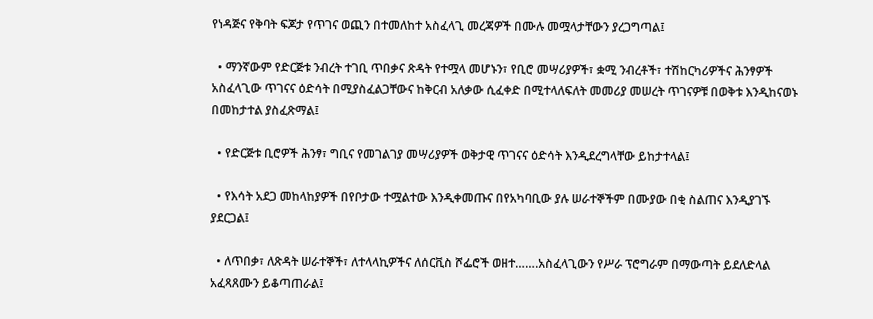የነዳጅና የቅባት ፍጆታ የጥገና ወጪን በተመለከተ አስፈላጊ መረጃዎች በሙሉ መሟላታቸውን ያረጋግጣል፤

  • ማንኛውም የድርጅቱ ንብረት ተገቢ ጥበቃና ጽዳት የተሟላ መሆኑን፣ የቢሮ መሣሪያዎች፣ ቋሚ ንብረቶች፣ ተሽከርካሪዎችና ሕንፃዎች አስፈላጊው ጥገናና ዕድሳት በሚያስፈልጋቸውና ከቅርብ አለቃው ሲፈቀድ በሚተላለፍለት መመሪያ መሠረት ጥገናዎቹ በወቅቱ እንዲከናወኑ በመከታተል ያስፈጽማል፤

  • የድርጅቱ ቢሮዎች ሕንፃ፣ ግቢና የመገልገያ መሣሪያዎች ወቅታዊ ጥገናና ዕድሳት እንዲደረግላቸው ይከታተላል፤

  • የእሳት አደጋ መከላከያዎች በየቦታው ተሟልተው እንዲቀመጡና በየአካባቢው ያሉ ሠራተኞችም በሙያው በቂ ስልጠና እንዲያገኙ ያደርጋል፤

  • ለጥበቃ፣ ለጽዳት ሠራተኞች፣ ለተላላኪዎችና ለሰርቪስ ሾፌሮች ወዘተ…….አስፈላጊውን የሥራ ፕሮግራም በማውጣት ይደለድላል አፈጻጸሙን ይቆጣጠራል፤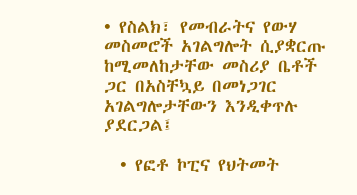• የስልክ፣ የመብራትና የውሃ መስመሮች አገልግሎት ሲያቋርጡ ከሚመለከታቸው መስሪያ ቤቶች ጋር በአስቸኳይ በመነጋገር አገልግሎታቸውን እንዲቀጥሉ ያደርጋል፤

  • የፎቶ ኮፒና የህትመት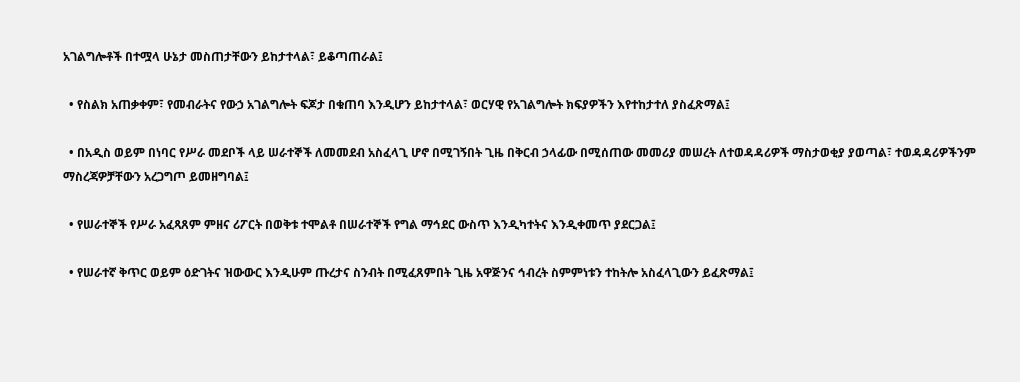አገልግሎቶች በተሟላ ሁኔታ መስጠታቸውን ይከታተላል፣ ይቆጣጠራል፤

  • የስልክ አጠቃቀም፣ የመብራትና የውኃ አገልግሎት ፍጆታ በቁጠባ እንዲሆን ይከታተላል፣ ወርሃዊ የአገልግሎት ክፍያዎችን እየተከታተለ ያስፈጽማል፤

  • በአዲስ ወይም በነባር የሥራ መደቦች ላይ ሠራተኞች ለመመደብ አስፈላጊ ሆኖ በሚገኝበት ጊዜ በቅርብ ኃላፊው በሚሰጠው መመሪያ መሠረት ለተወዳዳሪዎች ማስታወቂያ ያወጣል፣ ተወዳዳሪዎችንም ማስረጃዎቻቸውን አረጋግጦ ይመዘግባል፤

  • የሠራተኞች የሥራ አፈጻጸም ምዘና ሪፖርት በወቅቱ ተሞልቶ በሠራተኞች የግል ማኅደር ውስጥ እንዲካተትና እንዲቀመጥ ያደርጋል፤

  • የሠራተኛ ቅጥር ወይም ዕድገትና ዝውውር እንዲሁም ጡረታና ስንብት በሚፈጸምበት ጊዜ አዋጅንና ኅብረት ስምምነቱን ተከትሎ አስፈላጊውን ይፈጽማል፤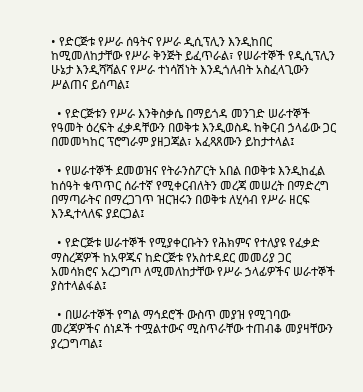• የድርጅቱ የሥራ ሰዓትና የሥራ ዲሲፕሊን እንዲከበር ከሚመለከታቸው የሥራ ቅንጅት ይፈጥራል፣ የሠራተኞች የዲሲፕሊን ሁኔታ እንዲሻሻልና የሥራ ተነሳሽነት እንዲጎለብት አስፈላጊውን ሥልጠና ይሰጣል፤

  • የድርጅቱን የሥራ እንቅስቃሴ በማይጎዳ መንገድ ሠራተኞች የዓመት ዕረፍት ፈቃዳቸውን በወቅቱ እንዲወስዱ ከቅርብ ኃላፊው ጋር በመመካከር ፕሮግራም ያዘጋጃል፣ አፈጻጸሙን ይከታተላል፤

  • የሠራተኞች ደመወዝና የትራንስፖርት አበል በወቅቱ እንዲከፈል ከሰዓት ቁጥጥር ሰራተኛ የሚቀርብለትን መረጃ መሠረት በማድረግ በማጣራትና በማረጋገጥ ዝርዝሩን በወቅቱ ለሂሳብ የሥራ ዘርፍ እንዲተላለፍ ያደርጋል፤

  • የድርጅቱ ሠራተኞች የሚያቀርቡትን የሕክምና የተለያዩ የፈቃድ ማስረጃዎች ከአዋጁና ከድርጅቱ የአስተዳደር መመሪያ ጋር አመሳክሮና አረጋግጦ ለሚመለከታቸው የሥራ ኃላፊዎችና ሠራተኞች ያስተላልፋል፤

  • በሠራተኞች የግል ማኅደሮች ውስጥ መያዝ የሚገባው መረጃዎችና ሰነዶች ተሟልተውና ሚስጥራቸው ተጠብቆ መያዛቸውን ያረጋግጣል፤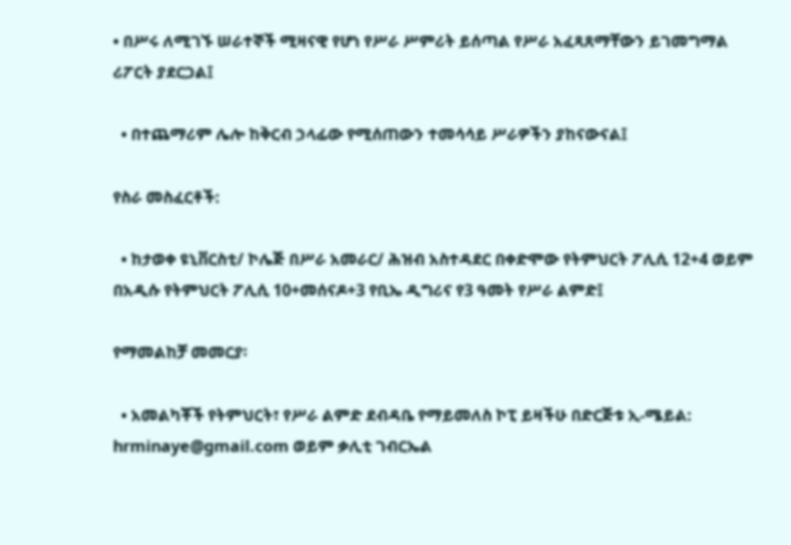• በሥሩ ለሚገኙ ሠራተኞች ሚዛናዊ የሆነ የሥራ ሥምሪት ይሰጣል የሥራ አፈጻጸማቸውን ይገመግማል ሪፖርት ያደርጋል፤

  • በተጨማሪም ሌሎ ከቅርብ ኃላፊው የሚሰጠውን ተመሳሳይ ሥራዎችን ያከናውናል፤

የስራ መስፈርቶች:

  • ከታወቀ ዩኒቨርስቲ/ ኮሌጅ በሥራ አመራር/ ሕዝብ አስተዳደር በቀድሞው የትምህርት ፖሊሲ 12+4 ወይም በአዲሱ የትምህርት ፖሊሲ 10+መሰናዶ+3 የቢኤ ዲግሪና የ3 ዓመት የሥራ ልምድ፤

የማመልከቻ መመርያ፡

  • አመልካቾች የትምህርት፣ የሥራ ልምድ ደብዳቤ የማይመለስ ኮፒ ይዛችሁ በድርጅቱ ኢ-ሜይል: hrminaye@gmail.com ወይም ቃሊቲ ገብርኤል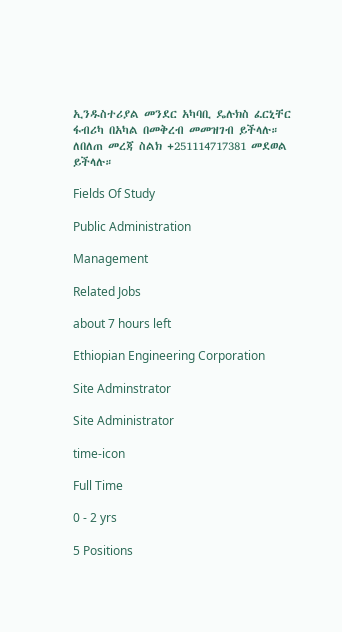ኢንዱስተሪያል መንደር አካባቢ ዴሉክስ ፈርኒቸር ፋብሪካ በአካል በመቅረብ መመዝገብ ይችላሉ። ለበለጠ መረጃ ስልክ +251114717381 መደወል ይችላሉ።

Fields Of Study

Public Administration

Management

Related Jobs

about 7 hours left

Ethiopian Engineering Corporation

Site Adminstrator

Site Administrator

time-icon

Full Time

0 - 2 yrs

5 Positions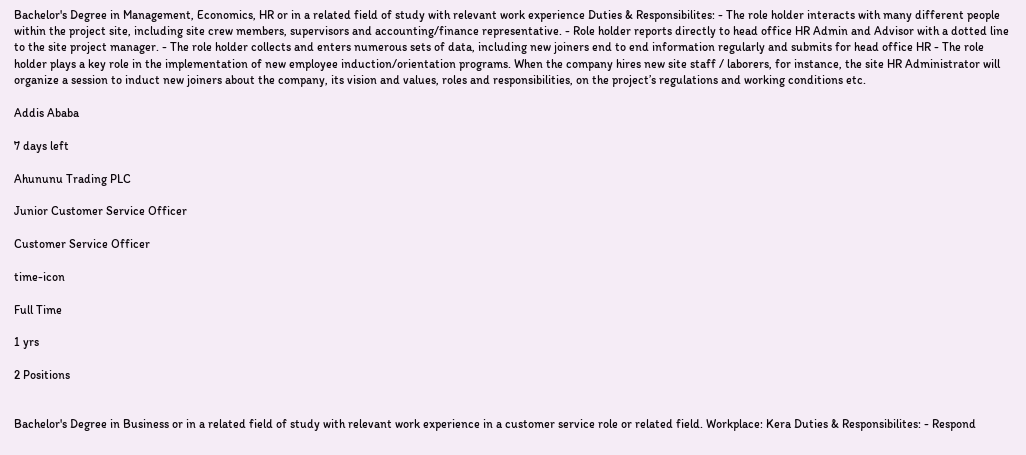Bachelor's Degree in Management, Economics, HR or in a related field of study with relevant work experience Duties & Responsibilites: - The role holder interacts with many different people within the project site, including site crew members, supervisors and accounting/finance representative. - Role holder reports directly to head office HR Admin and Advisor with a dotted line to the site project manager. - The role holder collects and enters numerous sets of data, including new joiners end to end information regularly and submits for head office HR - The role holder plays a key role in the implementation of new employee induction/orientation programs. When the company hires new site staff / laborers, for instance, the site HR Administrator will organize a session to induct new joiners about the company, its vision and values, roles and responsibilities, on the project’s regulations and working conditions etc.

Addis Ababa

7 days left

Ahununu Trading PLC

Junior Customer Service Officer

Customer Service Officer

time-icon

Full Time

1 yrs

2 Positions


Bachelor's Degree in Business or in a related field of study with relevant work experience in a customer service role or related field. Workplace: Kera Duties & Responsibilites: - Respond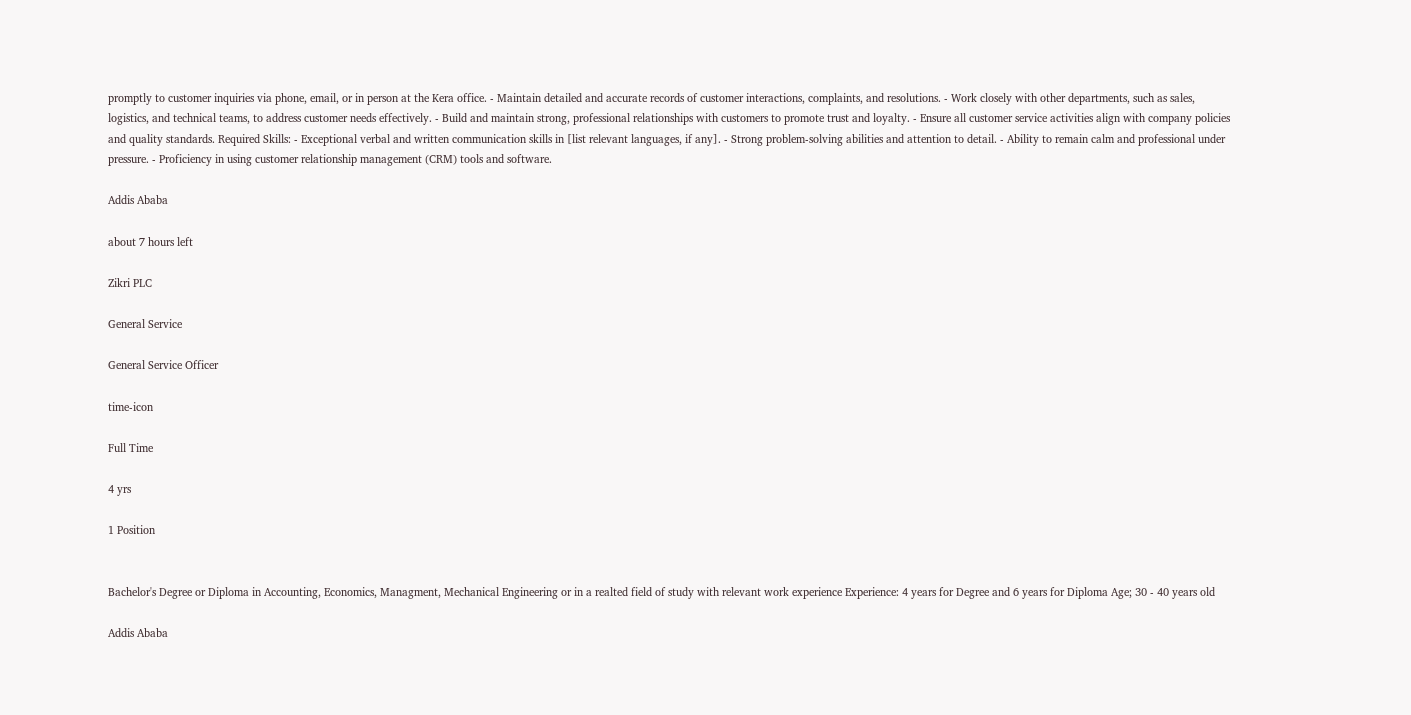promptly to customer inquiries via phone, email, or in person at the Kera office. - Maintain detailed and accurate records of customer interactions, complaints, and resolutions. - Work closely with other departments, such as sales, logistics, and technical teams, to address customer needs effectively. - Build and maintain strong, professional relationships with customers to promote trust and loyalty. - Ensure all customer service activities align with company policies and quality standards. Required Skills: - Exceptional verbal and written communication skills in [list relevant languages, if any]. - Strong problem-solving abilities and attention to detail. - Ability to remain calm and professional under pressure. - Proficiency in using customer relationship management (CRM) tools and software.

Addis Ababa

about 7 hours left

Zikri PLC

General Service

General Service Officer

time-icon

Full Time

4 yrs

1 Position


Bachelor's Degree or Diploma in Accounting, Economics, Managment, Mechanical Engineering or in a realted field of study with relevant work experience Experience: 4 years for Degree and 6 years for Diploma Age; 30 - 40 years old

Addis Ababa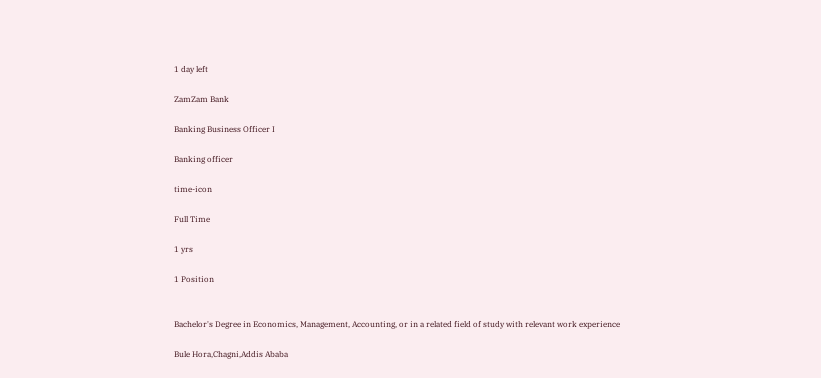1 day left

ZamZam Bank

Banking Business Officer I

Banking officer

time-icon

Full Time

1 yrs

1 Position


Bachelor's Degree in Economics, Management, Accounting, or in a related field of study with relevant work experience

Bule Hora,Chagni,Addis Ababa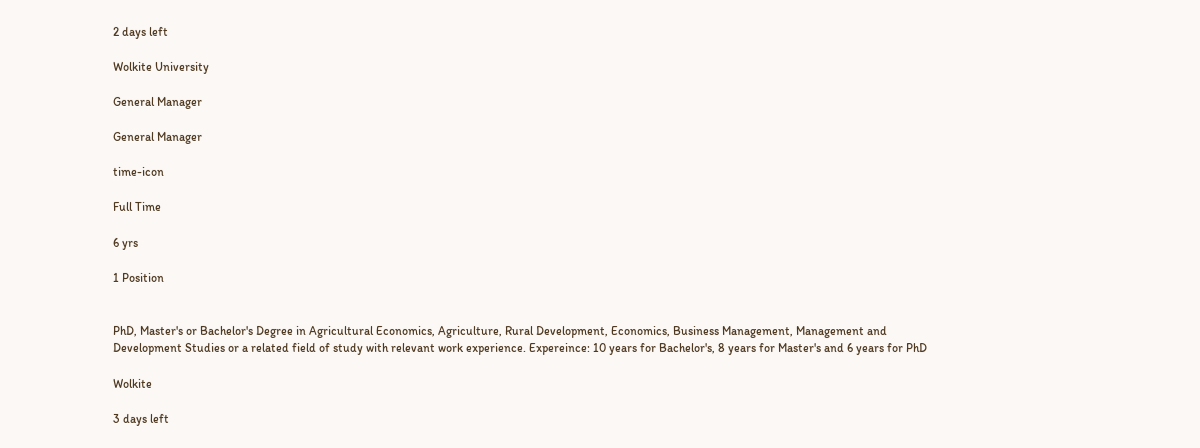2 days left

Wolkite University

General Manager

General Manager

time-icon

Full Time

6 yrs

1 Position


PhD, Master's or Bachelor's Degree in Agricultural Economics, Agriculture, Rural Development, Economics, Business Management, Management and Development Studies or a related field of study with relevant work experience. Expereince: 10 years for Bachelor's, 8 years for Master's and 6 years for PhD

Wolkite

3 days left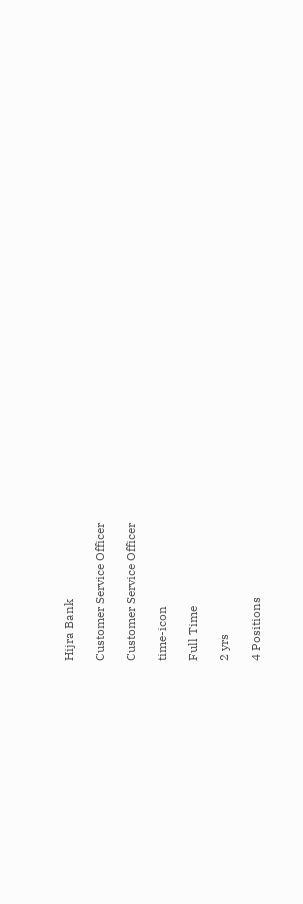Hijra Bank

Customer Service Officer

Customer Service Officer

time-icon

Full Time

2 yrs

4 Positions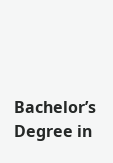Bachelor’s Degree in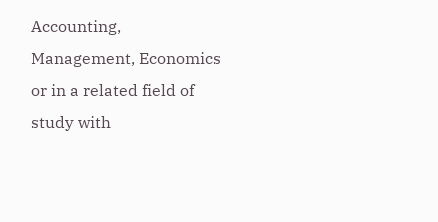Accounting, Management, Economics or in a related field of study with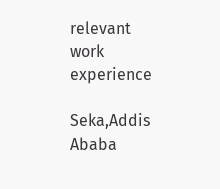relevant work experience

Seka,Addis Ababa